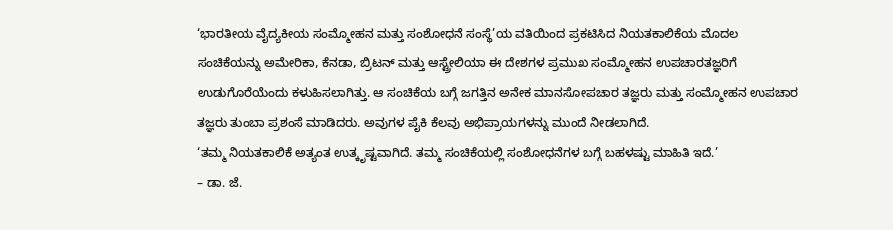‘ಭಾರತೀಯ ವೈದ್ಯಕೀಯ ಸಂಮ್ಮೋಹನ ಮತ್ತು ಸಂಶೋಧನೆ ಸಂಸ್ಥೆ’ಯ ವತಿಯಿಂದ ಪ್ರಕಟಿಸಿದ ನಿಯತಕಾಲಿಕೆಯ ಮೊದಲ ಸಂಚಿಕೆಯನ್ನು ಅಮೇರಿಕಾ, ಕೆನಡಾ, ಬ್ರಿಟನ್ ಮತ್ತು ಆಸ್ಟ್ರೇಲಿಯಾ ಈ ದೇಶಗಳ ಪ್ರಮುಖ ಸಂಮ್ಮೋಹನ ಉಪಚಾರತಜ್ಞರಿಗೆ ಉಡುಗೊರೆಯೆಂದು ಕಳುಹಿಸಲಾಗಿತ್ತು. ಆ ಸಂಚಿಕೆಯ ಬಗ್ಗೆ ಜಗತ್ತಿನ ಅನೇಕ ಮಾನಸೋಪಚಾರ ತಜ್ಞರು ಮತ್ತು ಸಂಮ್ಮೋಹನ ಉಪಚಾರ ತಜ್ಞರು ತುಂಬಾ ಪ್ರಶಂಸೆ ಮಾಡಿದರು. ಅವುಗಳ ಪೈಕಿ ಕೆಲವು ಅಭಿಪ್ರಾಯಗಳನ್ನು ಮುಂದೆ ನೀಡಲಾಗಿದೆ.
‘ತಮ್ಮ ನಿಯತಕಾಲಿಕೆ ಅತ್ಯಂತ ಉತ್ಕೃಷ್ಟವಾಗಿದೆ. ತಮ್ಮ ಸಂಚಿಕೆಯಲ್ಲಿ ಸಂಶೋಧನೆಗಳ ಬಗ್ಗೆ ಬಹಳಷ್ಟು ಮಾಹಿತಿ ಇದೆ.’
– ಡಾ. ಜೆ.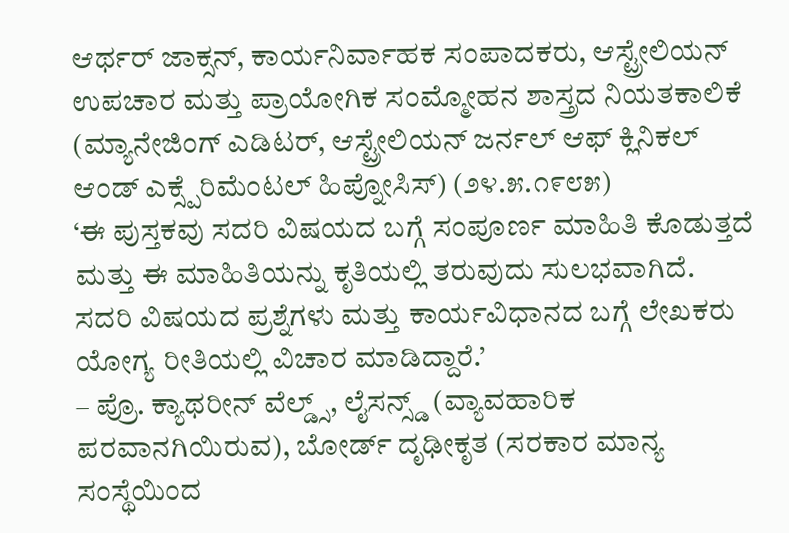ಆರ್ಥರ್ ಜಾಕ್ಸನ್, ಕಾರ್ಯನಿರ್ವಾಹಕ ಸಂಪಾದಕರು, ಆಸ್ಟ್ರೇಲಿಯನ್ ಉಪಚಾರ ಮತ್ತು ಪ್ರಾಯೋಗಿಕ ಸಂಮ್ಮೋಹನ ಶಾಸ್ತ್ರದ ನಿಯತಕಾಲಿಕೆ (ಮ್ಯಾನೇಜಿಂಗ್ ಎಡಿಟರ್, ಆಸ್ಟ್ರೇಲಿಯನ್ ಜರ್ನಲ್ ಆಫ್ ಕ್ಲಿನಿಕಲ್ ಆಂಡ್ ಎಕ್ಸ್ಪೆರಿಮೆಂಟಲ್ ಹಿಪ್ನೋಸಿಸ್) (೨೪.೫.೧೯೮೫)
‘ಈ ಪುಸ್ತಕವು ಸದರಿ ವಿಷಯದ ಬಗ್ಗೆ ಸಂಪೂರ್ಣ ಮಾಹಿತಿ ಕೊಡುತ್ತದೆ ಮತ್ತು ಈ ಮಾಹಿತಿಯನ್ನು ಕೃತಿಯಲ್ಲಿ ತರುವುದು ಸುಲಭವಾಗಿದೆ. ಸದರಿ ವಿಷಯದ ಪ್ರಶ್ನೆಗಳು ಮತ್ತು ಕಾರ್ಯವಿಧಾನದ ಬಗ್ಗೆ ಲೇಖಕರು ಯೋಗ್ಯ ರೀತಿಯಲ್ಲಿ ವಿಚಾರ ಮಾಡಿದ್ದಾರೆ.’
– ಪ್ರೊ. ಕ್ಯಾಥರೀನ್ ವೆಲ್ಡ್ಸ್, ಲೈಸನ್ಸ್ಡ್ (ವ್ಯಾವಹಾರಿಕ ಪರವಾನಗಿಯಿರುವ), ಬೋರ್ಡ್ ದೃಢೀಕೃತ (ಸರಕಾರ ಮಾನ್ಯ ಸಂಸ್ಥೆಯಿಂದ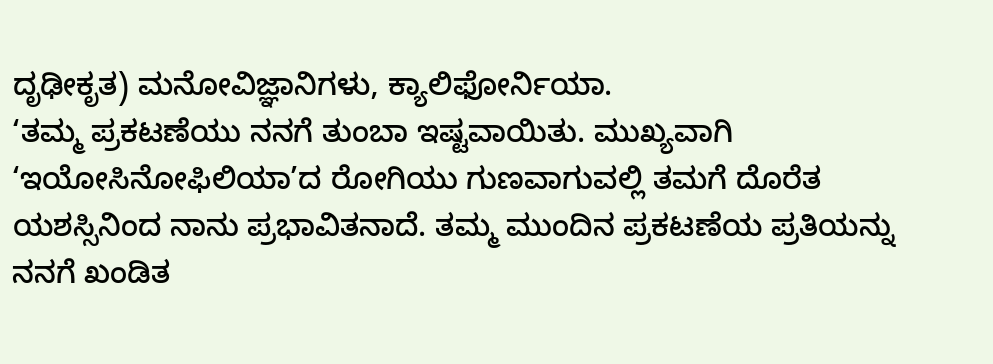ದೃಢೀಕೃತ) ಮನೋವಿಜ್ಞಾನಿಗಳು, ಕ್ಯಾಲಿಫೋರ್ನಿಯಾ.
‘ತಮ್ಮ ಪ್ರಕಟಣೆಯು ನನಗೆ ತುಂಬಾ ಇಷ್ಟವಾಯಿತು. ಮುಖ್ಯವಾಗಿ ‘ಇಯೋಸಿನೋಫಿಲಿಯಾ’ದ ರೋಗಿಯು ಗುಣವಾಗುವಲ್ಲಿ ತಮಗೆ ದೊರೆತ ಯಶಸ್ಸಿನಿಂದ ನಾನು ಪ್ರಭಾವಿತನಾದೆ. ತಮ್ಮ ಮುಂದಿನ ಪ್ರಕಟಣೆಯ ಪ್ರತಿಯನ್ನು ನನಗೆ ಖಂಡಿತ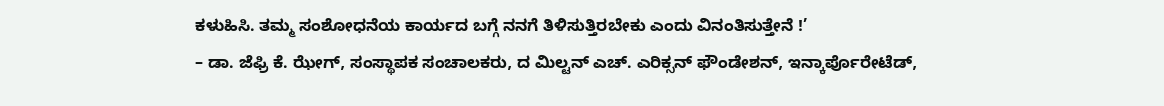ಕಳುಹಿಸಿ. ತಮ್ಮ ಸಂಶೋಧನೆಯ ಕಾರ್ಯದ ಬಗ್ಗೆ ನನಗೆ ತಿಳಿಸುತ್ತಿರಬೇಕು ಎಂದು ವಿನಂತಿಸುತ್ತೇನೆ !’
– ಡಾ. ಜೆಫ್ರಿ ಕೆ. ಝೇಗ್, ಸಂಸ್ಥಾಪಕ ಸಂಚಾಲಕರು, ದ ಮಿಲ್ಟನ್ ಎಚ್. ಎರಿಕ್ಸನ್ ಫೌಂಡೇಶನ್, ಇನ್ಕಾರ್ಪೊರೇಟೆಡ್,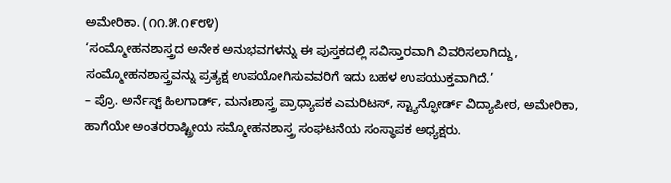ಅಮೇರಿಕಾ. (೧೧.೫.೧೯೮೪)
‘ಸಂಮ್ಮೋಹನಶಾಸ್ತ್ರದ ಅನೇಕ ಅನುಭವಗಳನ್ನು ಈ ಪುಸ್ತಕದಲ್ಲಿ ಸವಿಸ್ತಾರವಾಗಿ ವಿವರಿಸಲಾಗಿದ್ದು, ಸಂಮ್ಮೋಹನಶಾಸ್ತ್ರವನ್ನು ಪ್ರತ್ಯಕ್ಷ ಉಪಯೋಗಿಸುವವರಿಗೆ ಇದು ಬಹಳ ಉಪಯುಕ್ತವಾಗಿದೆ.’
– ಪ್ರೊ. ಅರ್ನೆಸ್ಟ್ ಹಿಲಗಾರ್ಡ್, ಮನಃಶಾಸ್ತ್ರ ಪ್ರಾಧ್ಯಾಪಕ ಎಮರಿಟಸ್, ಸ್ಟ್ಯಾನ್ಫೋರ್ಡ್ ವಿದ್ಯಾಪೀಠ, ಅಮೇರಿಕಾ, ಹಾಗೆಯೇ ಅಂತರರಾಷ್ಟ್ರೀಯ ಸಮ್ಮೋಹನಶಾಸ್ತ್ರ ಸಂಘಟನೆಯ ಸಂಸ್ಥಾಪಕ ಅಧ್ಯಕ್ಷರು.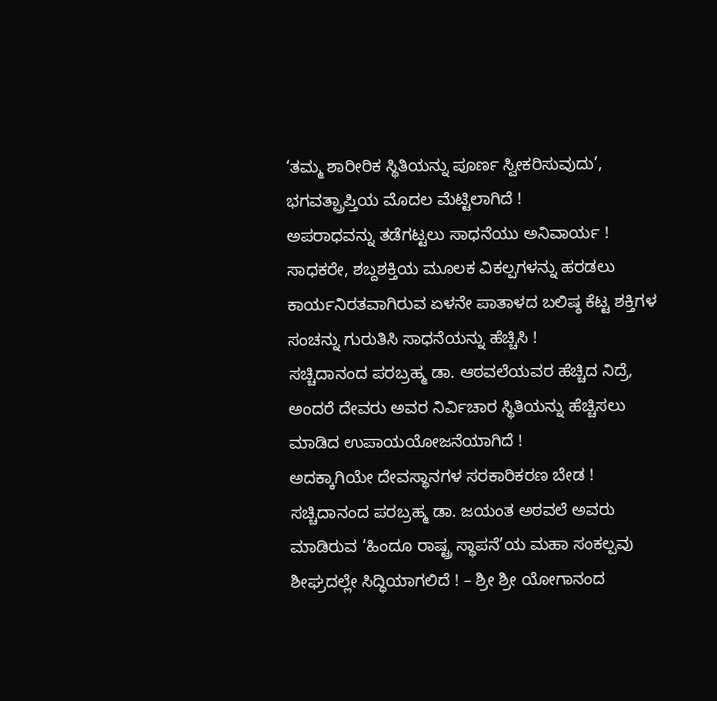‘ತಮ್ಮ ಶಾರೀರಿಕ ಸ್ಥಿತಿಯನ್ನು ಪೂರ್ಣ ಸ್ವೀಕರಿಸುವುದು’, ಭಗವತ್ಪ್ರಾಪ್ತಿಯ ಮೊದಲ ಮೆಟ್ಟಿಲಾಗಿದೆ !
ಅಪರಾಧವನ್ನು ತಡೆಗಟ್ಟಲು ಸಾಧನೆಯು ಅನಿವಾರ್ಯ !
ಸಾಧಕರೇ, ಶಬ್ದಶಕ್ತಿಯ ಮೂಲಕ ವಿಕಲ್ಪಗಳನ್ನು ಹರಡಲು ಕಾರ್ಯನಿರತವಾಗಿರುವ ಏಳನೇ ಪಾತಾಳದ ಬಲಿಷ್ಠ ಕೆಟ್ಟ ಶಕ್ತಿಗಳ ಸಂಚನ್ನು ಗುರುತಿಸಿ ಸಾಧನೆಯನ್ನು ಹೆಚ್ಚಿಸಿ !
ಸಚ್ಚಿದಾನಂದ ಪರಬ್ರಹ್ಮ ಡಾ. ಆಠವಲೆಯವರ ಹೆಚ್ಚಿದ ನಿದ್ರೆ, ಅಂದರೆ ದೇವರು ಅವರ ನಿರ್ವಿಚಾರ ಸ್ಥಿತಿಯನ್ನು ಹೆಚ್ಚಿಸಲು ಮಾಡಿದ ಉಪಾಯಯೋಜನೆಯಾಗಿದೆ !
ಅದಕ್ಕಾಗಿಯೇ ದೇವಸ್ಥಾನಗಳ ಸರಕಾರಿಕರಣ ಬೇಡ !
ಸಚ್ಚಿದಾನಂದ ಪರಬ್ರಹ್ಮ ಡಾ. ಜಯಂತ ಅಠವಲೆ ಅವರು ಮಾಡಿರುವ ‘ಹಿಂದೂ ರಾಷ್ಟ್ರ ಸ್ಥಾಪನೆ’ಯ ಮಹಾ ಸಂಕಲ್ಪವು ಶೀಘ್ರದಲ್ಲೇ ಸಿದ್ಧಿಯಾಗಲಿದೆ ! – ಶ್ರೀ ಶ್ರೀ ಯೋಗಾನಂದ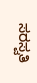ಸರಸ್ವತಿ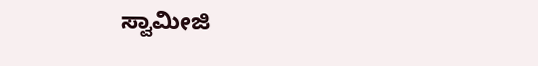ಸ್ವಾಮೀಜಿ